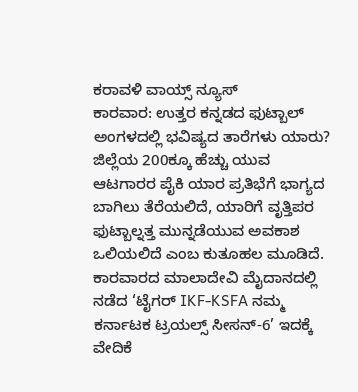ಕರಾವಳಿ ವಾಯ್ಸ್ ನ್ಯೂಸ್
ಕಾರವಾರ: ಉತ್ತರ ಕನ್ನಡದ ಫುಟ್ಬಾಲ್ ಅಂಗಳದಲ್ಲಿ ಭವಿಷ್ಯದ ತಾರೆಗಳು ಯಾರು? ಜಿಲ್ಲೆಯ 200ಕ್ಕೂ ಹೆಚ್ಚು ಯುವ ಆಟಗಾರರ ಪೈಕಿ ಯಾರ ಪ್ರತಿಭೆಗೆ ಭಾಗ್ಯದ ಬಾಗಿಲು ತೆರೆಯಲಿದೆ, ಯಾರಿಗೆ ವೃತ್ತಿಪರ ಫುಟ್ಬಾಲ್ನತ್ತ ಮುನ್ನಡೆಯುವ ಅವಕಾಶ ಒಲಿಯಲಿದೆ ಎಂಬ ಕುತೂಹಲ ಮೂಡಿದೆ. ಕಾರವಾರದ ಮಾಲಾದೇವಿ ಮೈದಾನದಲ್ಲಿ ನಡೆದ ‘ಟೈಗರ್ IKF-KSFA ನಮ್ಮ ಕರ್ನಾಟಕ ಟ್ರಯಲ್ಸ್ ಸೀಸನ್-6’ ಇದಕ್ಕೆ ವೇದಿಕೆ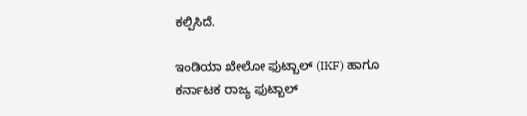ಕಲ್ಪಿಸಿದೆ.

ಇಂಡಿಯಾ ಖೇಲೋ ಫುಟ್ಬಾಲ್ (IKF) ಹಾಗೂ ಕರ್ನಾಟಕ ರಾಜ್ಯ ಫುಟ್ಬಾಲ್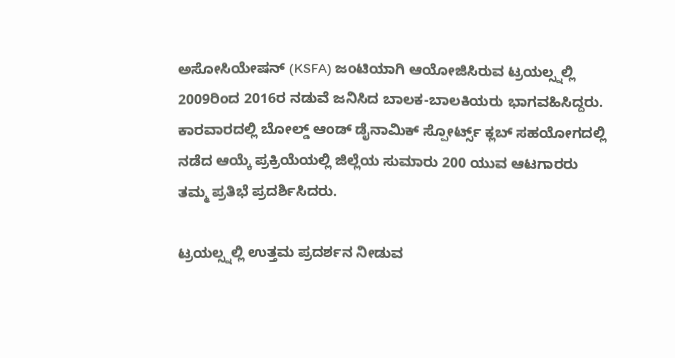ಅಸೋಸಿಯೇಷನ್ (KSFA) ಜಂಟಿಯಾಗಿ ಆಯೋಜಿಸಿರುವ ಟ್ರಯಲ್ಸ್ನಲ್ಲಿ 2009ರಿಂದ 2016ರ ನಡುವೆ ಜನಿಸಿದ ಬಾಲಕ-ಬಾಲಕಿಯರು ಭಾಗವಹಿಸಿದ್ದರು. ಕಾರವಾರದಲ್ಲಿ ಬೋಲ್ಡ್ ಆಂಡ್ ಡೈನಾಮಿಕ್ ಸ್ಪೋರ್ಟ್ಸ್ ಕ್ಲಬ್ ಸಹಯೋಗದಲ್ಲಿ ನಡೆದ ಆಯ್ಕೆ ಪ್ರಕ್ರಿಯೆಯಲ್ಲಿ ಜಿಲ್ಲೆಯ ಸುಮಾರು 200 ಯುವ ಆಟಗಾರರು ತಮ್ಮ ಪ್ರತಿಭೆ ಪ್ರದರ್ಶಿಸಿದರು.

ಟ್ರಯಲ್ಸ್ನಲ್ಲಿ ಉತ್ತಮ ಪ್ರದರ್ಶನ ನೀಡುವ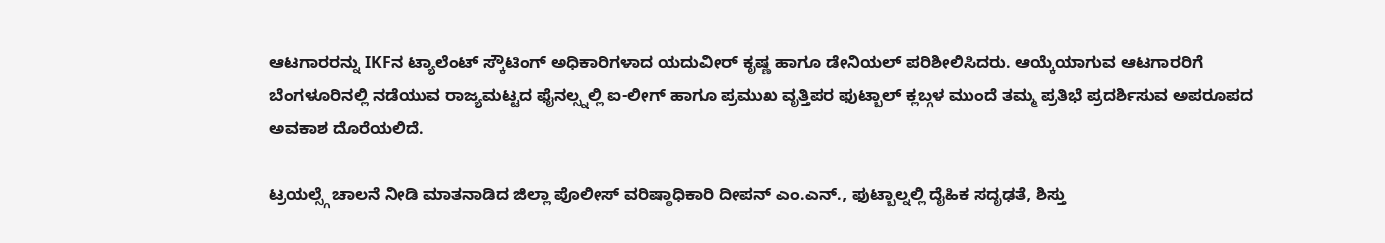ಆಟಗಾರರನ್ನು IKFನ ಟ್ಯಾಲೆಂಟ್ ಸ್ಕೌಟಿಂಗ್ ಅಧಿಕಾರಿಗಳಾದ ಯದುವೀರ್ ಕೃಷ್ಣ ಹಾಗೂ ಡೇನಿಯಲ್ ಪರಿಶೀಲಿಸಿದರು. ಆಯ್ಕೆಯಾಗುವ ಆಟಗಾರರಿಗೆ ಬೆಂಗಳೂರಿನಲ್ಲಿ ನಡೆಯುವ ರಾಜ್ಯಮಟ್ಟದ ಫೈನಲ್ಸ್ನಲ್ಲಿ ಐ-ಲೀಗ್ ಹಾಗೂ ಪ್ರಮುಖ ವೃತ್ತಿಪರ ಫುಟ್ಬಾಲ್ ಕ್ಲಬ್ಗಳ ಮುಂದೆ ತಮ್ಮ ಪ್ರತಿಭೆ ಪ್ರದರ್ಶಿಸುವ ಅಪರೂಪದ ಅವಕಾಶ ದೊರೆಯಲಿದೆ.

ಟ್ರಯಲ್ಸ್ಗೆ ಚಾಲನೆ ನೀಡಿ ಮಾತನಾಡಿದ ಜಿಲ್ಲಾ ಪೊಲೀಸ್ ವರಿಷ್ಠಾಧಿಕಾರಿ ದೀಪನ್ ಎಂ.ಎನ್., ಫುಟ್ಬಾಲ್ನಲ್ಲಿ ದೈಹಿಕ ಸದೃಢತೆ, ಶಿಸ್ತು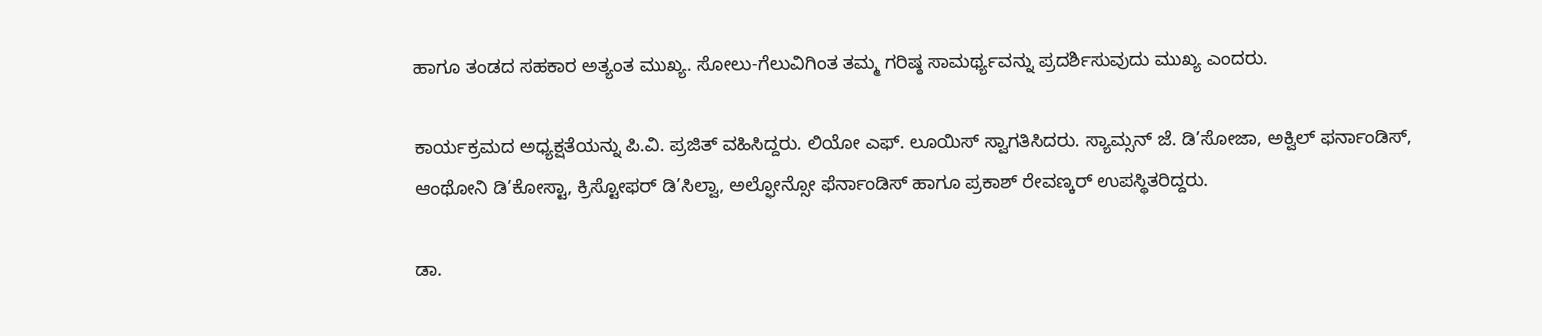ಹಾಗೂ ತಂಡದ ಸಹಕಾರ ಅತ್ಯಂತ ಮುಖ್ಯ. ಸೋಲು-ಗೆಲುವಿಗಿಂತ ತಮ್ಮ ಗರಿಷ್ಠ ಸಾಮರ್ಥ್ಯವನ್ನು ಪ್ರದರ್ಶಿಸುವುದು ಮುಖ್ಯ ಎಂದರು.

ಕಾರ್ಯಕ್ರಮದ ಅಧ್ಯಕ್ಷತೆಯನ್ನು ಪಿ.ವಿ. ಪ್ರಜಿತ್ ವಹಿಸಿದ್ದರು. ಲಿಯೋ ಎಫ್. ಲೂಯಿಸ್ ಸ್ವಾಗತಿಸಿದರು. ಸ್ಯಾಮ್ಸನ್ ಜೆ. ಡಿ’ಸೋಜಾ, ಅಕ್ವಿಲ್ ಫರ್ನಾಂಡಿಸ್, ಆಂಥೋನಿ ಡಿ’ಕೋಸ್ಟಾ, ಕ್ರಿಸ್ಟೋಫರ್ ಡಿ’ಸಿಲ್ವಾ, ಅಲ್ಫೋನ್ಸೋ ಫೆರ್ನಾಂಡಿಸ್ ಹಾಗೂ ಪ್ರಕಾಶ್ ರೇವಣ್ಕರ್ ಉಪಸ್ಥಿತರಿದ್ದರು.

ಡಾ.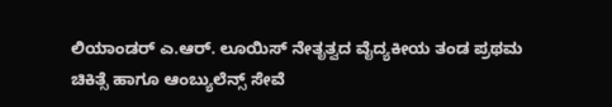ಲಿಯಾಂಡರ್ ಎ.ಆರ್. ಲೂಯಿಸ್ ನೇತೃತ್ವದ ವೈದ್ಯಕೀಯ ತಂಡ ಪ್ರಥಮ ಚಿಕಿತ್ಸೆ ಹಾಗೂ ಆಂಬ್ಯುಲೆನ್ಸ್ ಸೇವೆ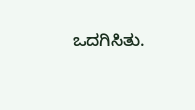ಒದಗಿಸಿತು.